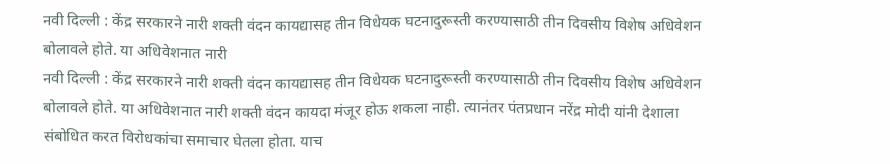नवी दिल्ली : केंद्र सरकारने नारी शक्ती वंदन कायद्यासह तीन विधेयक घटनादुरूस्ती करण्यासाठी तीन दिवसीय विशेष अधिवेशन बोलावले होते. या अधिवेशनात नारी
नवी दिल्ली : केंद्र सरकारने नारी शक्ती वंदन कायद्यासह तीन विधेयक घटनादुरूस्ती करण्यासाठी तीन दिवसीय विशेष अधिवेशन बोलावले होते. या अधिवेशनात नारी शक्ती वंदन कायदा मंजूर होऊ शकला नाही. त्यानंतर पंतप्रधान नरेंद्र मोदी यांनी देशाला संबोधित करत विरोधकांचा समाचार घेतला होता. याच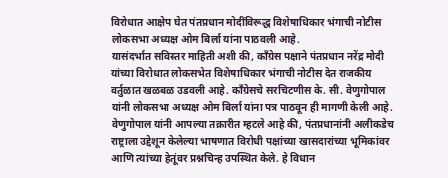विरोधात आक्षेप घेत पंतप्रधान मोदींविरूद्ध विशेषाधिकार भंगाची नोटीस लोकसभा अध्यक्ष ओम बिर्ला यांना पाठवली आहे.
यासंदर्भात सविस्तर माहिती अशी की, काँग्रेस पक्षाने पंतप्रधान नरेंद्र मोदी यांच्या विरोधात लोकसभेत विशेषाधिकार भंगाची नोटीस देत राजकीय वर्तुळात खळबळ उडवली आहे. काँग्रेसचे सरचिटणीस के. सी. वेणुगोपाल यांनी लोकसभा अध्यक्ष ओम बिर्ला यांना पत्र पाठवून ही मागणी केली आहे. वेणुगोपाल यांनी आपल्या तक्रारीत म्हटले आहे की, पंतप्रधानांनी अलीकडेच राष्ट्राला उद्देशून केलेल्या भाषणात विरोधी पक्षांच्या खासदारांच्या भूमिकांवर आणि त्यांच्या हेतूंवर प्रश्नचिन्ह उपस्थित केले. हे विधान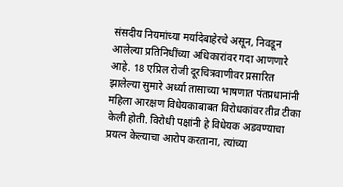संसदीय नियमांच्या मर्यादेबाहेरचे असून, निवडून आलेल्या प्रतिनिधींच्या अधिकारांवर गदा आणणारे आहे. 18 एप्रिल रोजी दूरचित्रवाणीवर प्रसारित झालेल्या सुमारे अर्ध्या तासाच्या भाषणात पंतप्रधानांनी महिला आरक्षण विधेयकाबाबत विरोधकांवर तीव्र टीका केली होती. विरोधी पक्षांनी हे विधेयक अडवण्याचा प्रयत्न केल्याचा आरोप करताना, त्यांच्या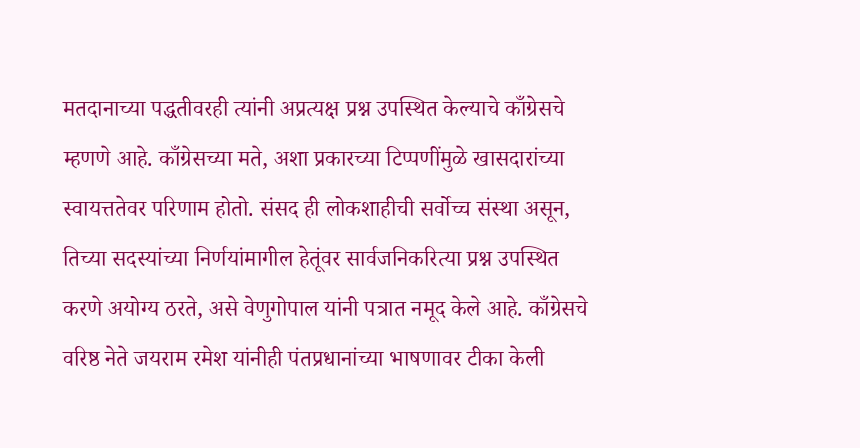मतदानाच्या पद्धतीवरही त्यांनी अप्रत्यक्ष प्रश्न उपस्थित केल्याचे काँग्रेसचे म्हणणे आहे. काँग्रेसच्या मते, अशा प्रकारच्या टिप्पणींमुळे खासदारांच्या स्वायत्ततेवर परिणाम होतो. संसद ही लोकशाहीची सर्वोच्च संस्था असून, तिच्या सदस्यांच्या निर्णयांमागील हेतूंवर सार्वजनिकरित्या प्रश्न उपस्थित करणे अयोग्य ठरते, असे वेणुगोपाल यांनी पत्रात नमूद केले आहे. काँग्रेसचे वरिष्ठ नेते जयराम रमेश यांनीही पंतप्रधानांच्या भाषणावर टीका केली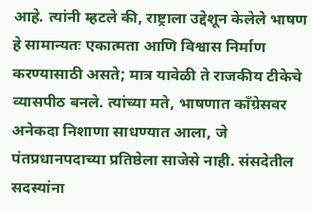आहे. त्यांनी म्हटले की, राष्ट्राला उद्देशून केलेले भाषण हे सामान्यतः एकात्मता आणि विश्वास निर्माण करण्यासाठी असते; मात्र यावेळी ते राजकीय टीकेचे व्यासपीठ बनले. त्यांच्या मते, भाषणात काँग्रेसवर अनेकदा निशाणा साधण्यात आला, जे पंतप्रधानपदाच्या प्रतिष्ठेला साजेसे नाही. संसदेतील सदस्यांना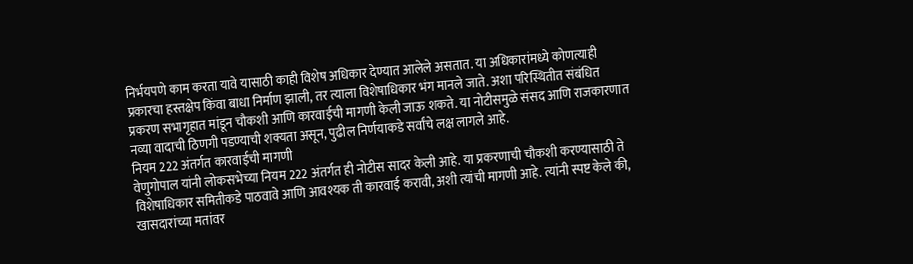निर्भयपणे काम करता यावे यासाठी काही विशेष अधिकार देण्यात आलेले असतात. या अधिकारांमध्ये कोणत्याही प्रकारचा हस्तक्षेप किंवा बाधा निर्माण झाली, तर त्याला विशेषाधिकार भंग मानले जाते. अशा परिस्थितीत संबंधित प्रकरण सभागृहात मांडून चौकशी आणि कारवाईची मागणी केली जाऊ शकते. या नोटीसमुळे संसद आणि राजकारणात नव्या वादाची ठिणगी पडण्याची शक्यता असून, पुढील निर्णयाकडे सर्वांचे लक्ष लागले आहे.
नियम 222 अंतर्गत कारवाईची मागणी
वेणुगोपाल यांनी लोकसभेच्या नियम 222 अंतर्गत ही नोटीस सादर केली आहे. या प्रकरणाची चौकशी करण्यासाठी ते विशेषाधिकार समितीकडे पाठवावे आणि आवश्यक ती कारवाई करावी, अशी त्यांची मागणी आहे. त्यांनी स्पष्ट केले की, खासदारांच्या मतांवर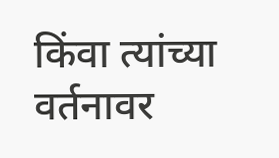किंवा त्यांच्या वर्तनावर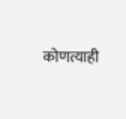कोणत्याही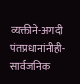व्यक्तीने-अगदी पंतप्रधानांनीही-सार्वजनिक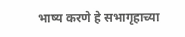भाष्य करणे हे सभागृहाच्या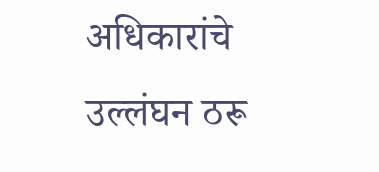अधिकारांचे उल्लंघन ठरू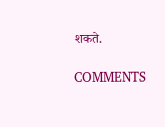शकते.

COMMENTS